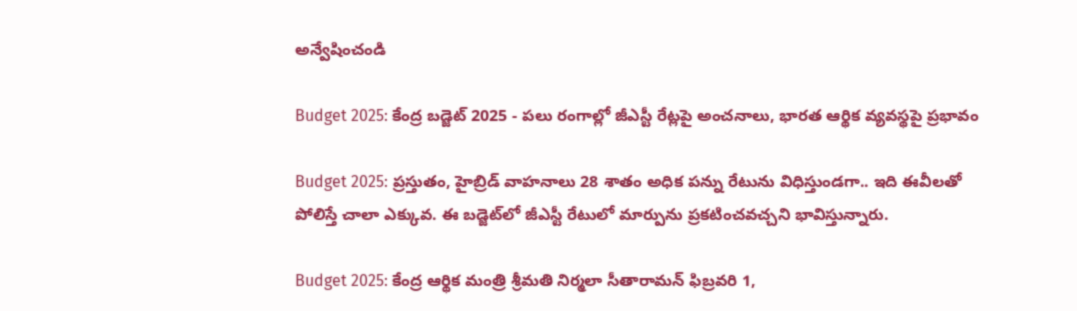అన్వేషించండి

Budget 2025: కేంద్ర బడ్జెట్ 2025 - పలు రంగాల్లో జీఎస్టీ రేట్లపై అంచనాలు, భారత ఆర్థిక వ్యవస్థపై ప్రభావం

Budget 2025: ప్రస్తుతం, హైబ్రిడ్ వాహనాలు 28 శాతం అధిక పన్ను రేటును విధిస్తుండగా.. ఇది ఈవీలతో పోలిస్తే చాలా ఎక్కువ. ఈ బడ్జెట్‌లో జీఎస్టీ రేటులో మార్పును ప్రకటించవచ్చని భావిస్తున్నారు.

Budget 2025: కేంద్ర ఆర్థిక మంత్రి శ్రీమతి నిర్మలా సీతారామన్ ఫిబ్రవరి 1,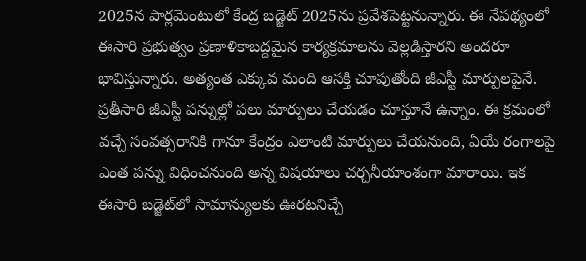2025న పార్లమెంటులో కేంద్ర బడ్జెట్ 2025ను ప్రవేశపెట్టనున్నారు. ఈ నేపథ్యంలో ఈసారి ప్రభుత్వం ప్రణాళికాబద్దమైన కార్యక్రమాలను వెల్లడిస్తారని అందరూ భావిస్తున్నారు. అత్యంత ఎక్కువ మంది ఆసక్తి చూపుతోంది జీఎస్టీ మార్పులపైనే. ప్రతీసారి జీఎస్టీ పన్నుల్లో పలు మార్పులు చేయడం చూస్తూనే ఉన్నాం. ఈ క్రమంలో వచ్చే సంవత్సరానికి గానూ కేంద్రం ఎలాంటి మార్పులు చేయనుంది, ఏయే రంగాలపై ఎంత పన్ను విధించనుంది అన్న విషయాలు చర్చనీయాంశంగా మారాయి. ఇక ఈసారి బడ్జెట్‌లో సామాన్యులకు ఊరటనిచ్చే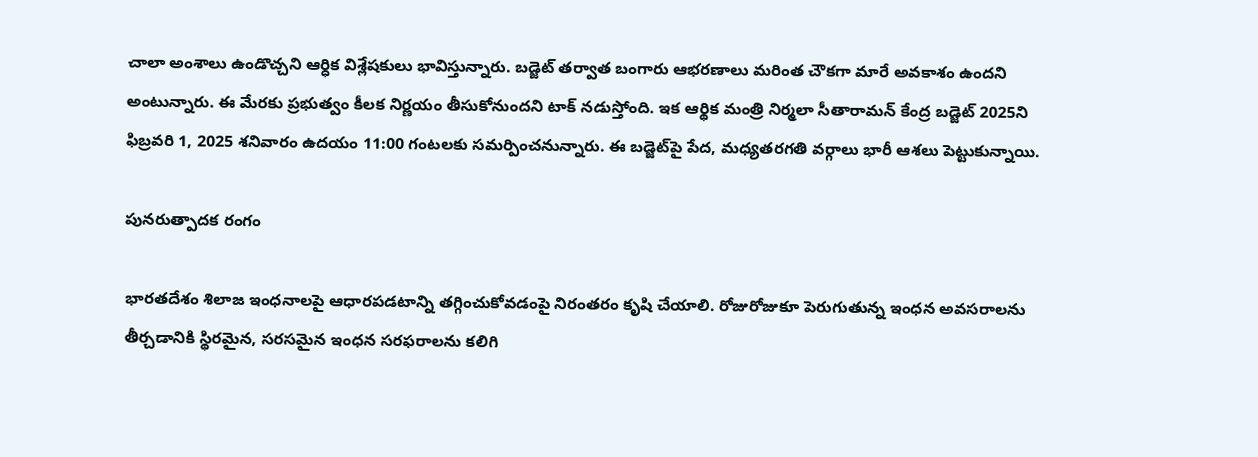చాలా అంశాలు ఉండొచ్చని ఆర్ధిక విశ్లేషకులు భావిస్తున్నారు. బడ్జెట్ తర్వాత బంగారు ఆభరణాలు మరింత చౌకగా మారే అవకాశం ఉందని అంటున్నారు. ఈ మేరకు ప్రభుత్వం కీలక నిర్ణయం తీసుకోనుందని టాక్ నడుస్తోంది. ఇక ఆర్థిక మంత్రి నిర్మలా సీతారామన్ కేంద్ర బడ్జెట్ 2025ని ఫిబ్రవరి 1, 2025 శనివారం ఉదయం 11:00 గంటలకు సమర్పించనున్నారు. ఈ బడ్జెట్‌పై పేద, మధ్యతరగతి వర్గాలు భారీ ఆశలు పెట్టుకున్నాయి.

పునరుత్పాదక రంగం

భారతదేశం శిలాజ ఇంధనాలపై ఆధారపడటాన్ని తగ్గించుకోవడంపై నిరంతరం కృషి చేయాలి. రోజురోజుకూ పెరుగుతున్న ఇంధన అవసరాలను తీర్చడానికి స్థిరమైన, సరసమైన ఇంధన సరఫరాలను కలిగి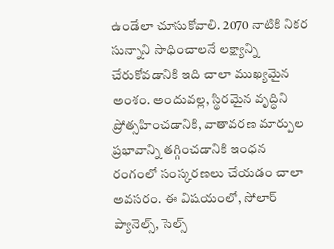ఉండేలా చూసుకోవాలి. 2070 నాటికి నికర సున్నాని సాధించాలనే లక్ష్యాన్ని చేరుకోవడానికి ఇది చాలా ముఖ్యమైన అంశం. అందువల్ల, స్థిరమైన వృద్ధిని ప్రోత్సహించడానికి, వాతావరణ మార్పుల ప్రభావాన్ని తగ్గించడానికి ఇంధన రంగంలో సంస్కరణలు చేయడం చాలా అవసరం. ఈ విషయంలో, సోలార్ ప్యానెల్స్, సెల్స్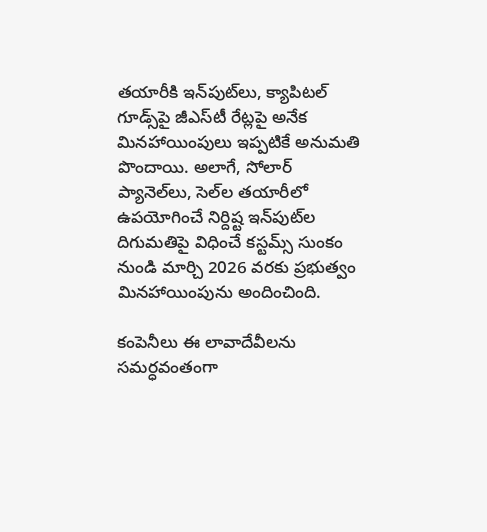తయారీకి ఇన్‌పుట్‌లు, క్యాపిటల్ గూడ్స్‌పై జీఎస్‌టీ రేట్లపై అనేక మినహాయింపులు ఇప్పటికే అనుమతి పొందాయి. అలాగే, సోలార్ ప్యానెల్‌లు, సెల్‌ల తయారీలో ఉపయోగించే నిర్దిష్ట ఇన్‌పుట్‌ల దిగుమతిపై విధించే కస్టమ్స్ సుంకం నుండి మార్చి 2026 వరకు ప్రభుత్వం మినహాయింపును అందించింది.

కంపెనీలు ఈ లావాదేవీలను సమర్ధవంతంగా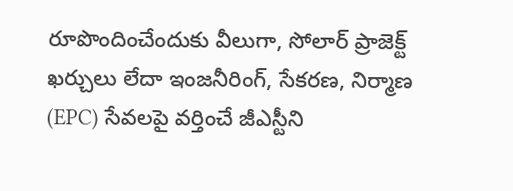రూపొందించేందుకు వీలుగా, సోలార్ ప్రాజెక్ట్ ఖర్చులు లేదా ఇంజనీరింగ్, సేకరణ, నిర్మాణ (EPC) సేవలపై వర్తించే జీఎస్టీని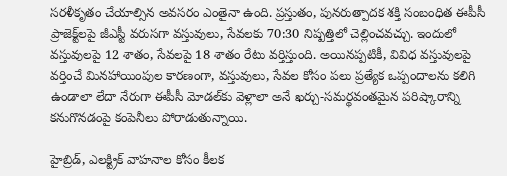సరళీకృతం చేయాల్సిన అవసరం ఎంతైనా ఉంది. ప్రస్తుతం, పునరుత్పాదక శక్తి సంబంధిత ఈపీసీ ప్రాజెక్ట్‌లపై జీఎస్టీ వరుసగా వస్తువులు, సేవలకు 70:30 నిష్పత్తిలో చెల్లించవచ్చు. ఇందులో వస్తువులపై 12 శాతం, సేవలపై 18 శాతం రేటు వర్తిస్తుంది. అయినప్పటికీ, వివిధ వస్తువులపై వర్తించే మినహాయింపుల కారణంగా, వస్తువులు, సేవల కోసం పలు ప్రత్యేక ఒప్పందాలను కలిగి ఉండాలా లేదా నేరుగా ఈపీసీ మోడల్‌కు వెళ్లాలా అనే ఖర్చు-సమర్థవంతమైన పరిష్కారాన్ని కనుగొనడంపై కంపెనీలు పోరాడుతున్నాయి.

హైబ్రిడ్, ఎలక్ట్రిక్ వాహనాల కోసం కీలక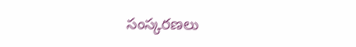సంస్కరణలు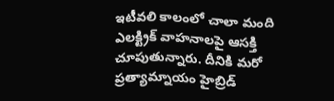ఇటీవలి కాలంలో చాలా మంది ఎలక్ట్రిక్ వాహనాలపై ఆసక్తి చూపుతున్నారు. దీనికి మరో ప్రత్యామ్నాయం హైబ్రిడ్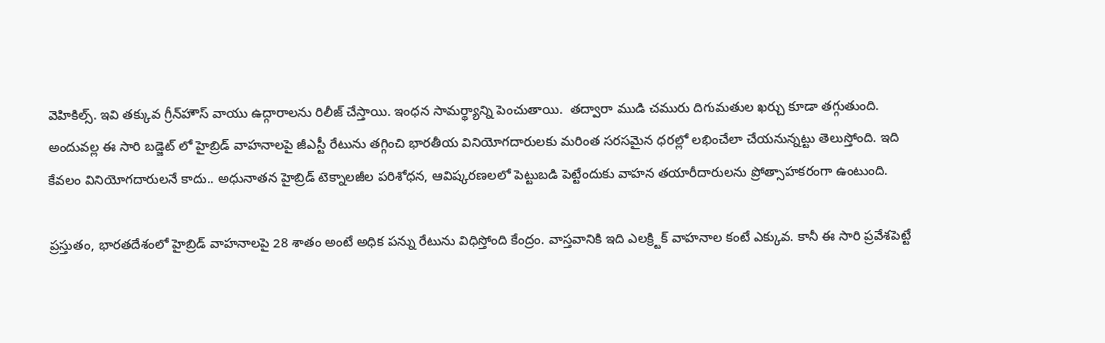వెహికిల్స్. ఇవి తక్కువ గ్రీన్‌హౌస్ వాయు ఉద్గారాలను రిలీజ్ చేస్తాయి. ఇంధన సామర్థ్యాన్ని పెంచుతాయి.  తద్వారా ముడి చమురు దిగుమతుల ఖర్చు కూడా తగ్గుతుంది. అందువల్ల ఈ సారి బడ్జెట్ లో హైబ్రిడ్ వాహనాలపై జీఎస్టీ రేటును తగ్గించి భారతీయ వినియోగదారులకు మరింత సరసమైన ధరల్లో లభించేలా చేయనున్నట్టు తెలుస్తోంది. ఇది కేవలం వినియోగదారులనే కాదు.. అధునాతన హైబ్రిడ్ టెక్నాలజీల పరిశోధన, ఆవిష్కరణలలో పెట్టుబడి పెట్టేందుకు వాహన తయారీదారులను ప్రోత్సాహకరంగా ఉంటుంది.

ప్రస్తుతం, భారతదేశంలో హైబ్రిడ్ వాహనాలపై 28 శాతం అంటే అధిక పన్ను రేటును విధిస్తోంది కేంద్రం. వాస్తవానికి ఇది ఎలక్ర్టిక్ వాహనాల కంటే ఎక్కువ. కానీ ఈ సారి ప్రవేశపెట్టే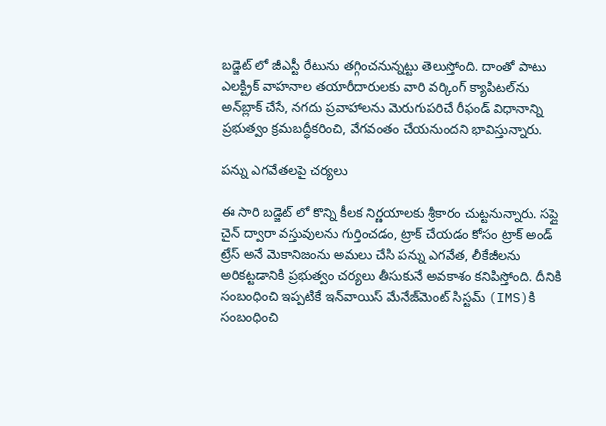బడ్జెట్ లో జీఎస్టీ రేటును తగ్గించనున్నట్టు తెలుస్తోంది. దాంతో పాటు ఎలక్ట్రిక్ వాహనాల తయారీదారులకు వారి వర్కింగ్ క్యాపిటల్‌ను అన్‌బ్లాక్ చేసే, నగదు ప్రవాహాలను మెరుగుపరిచే రీఫండ్ విధానాన్ని ప్రభుత్వం క్రమబద్ధీకరించి, వేగవంతం చేయనుందని భావిస్తున్నారు.

పన్ను ఎగవేతలపై చర్యలు

ఈ సారి బడ్జెట్ లో కొన్ని కీలక నిర్ణయాలకు శ్రీకారం చుట్టనున్నారు. సప్లై చైన్ ద్వారా వస్తువులను గుర్తించడం, ట్రాక్ చేయడం కోసం ట్రాక్ అండ్ ట్రేస్ అనే మెకానిజంను అమలు చేసి పన్ను ఎగవేత, లీకేజీలను అరికట్టడానికి ప్రభుత్వం చర్యలు తీసుకునే అవకాశం కనిపిస్తోంది. దీనికి సంబంధించి ఇప్పటికే ఇన్‌వాయిస్ మేనేజ్‌మెంట్ సిస్టమ్ (IMS)కి సంబంధించి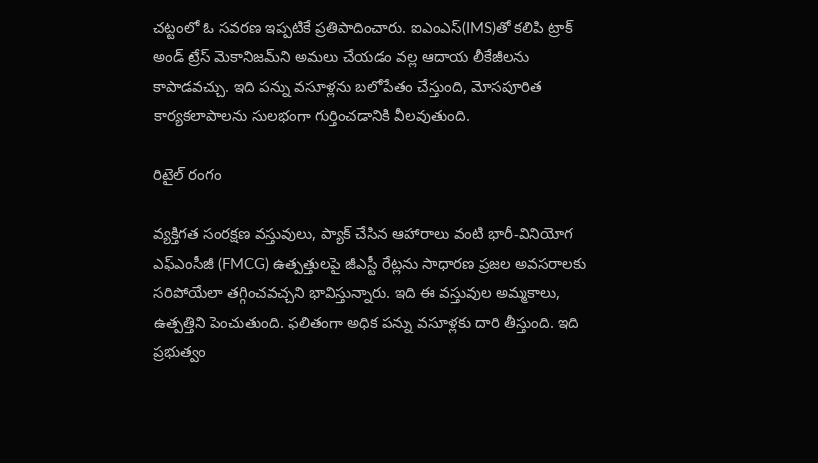చట్టంలో ఓ సవరణ ఇప్పటికే ప్రతిపాదించారు. ఐఎంఎస్(IMS)తో కలిపి ట్రాక్ అండ్ ట్రేస్ మెకానిజమ్‌ని అమలు చేయడం వల్ల ఆదాయ లీకేజీలను కాపాడవచ్చు. ఇది పన్ను వసూళ్లను బలోపేతం చేస్తుంది, మోసపూరిత కార్యకలాపాలను సులభంగా గుర్తించడానికి వీలవుతుంది.

రిటైల్ రంగం

వ్యక్తిగత సంరక్షణ వస్తువులు, ప్యాక్ చేసిన ఆహారాలు వంటి భారీ-వినియోగ ఎఫ్ఎంసీజీ (FMCG) ఉత్పత్తులపై జీఎస్టీ రేట్లను సాధారణ ప్రజల అవసరాలకు సరిపోయేలా తగ్గించవచ్చని భావిస్తున్నారు. ఇది ఈ వస్తువుల అమ్మకాలు, ఉత్పత్తిని పెంచుతుంది. ఫలితంగా అధిక పన్ను వసూళ్లకు దారి తీస్తుంది. ఇది ప్రభుత్వం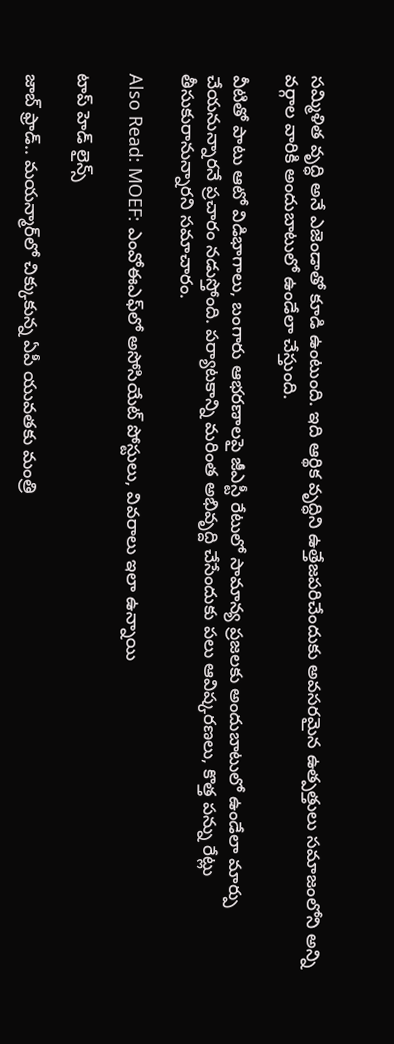సమ్మిళిత వృద్ధి అనే ఎజెండాతో కూడి ఉంటుంది. ఇది ఆర్థిక వృద్ధిని ఉత్తేజపరిచేందుకు అవసరమైన ఉత్పత్తులు సమాజంలోని అన్ని వర్గాల వారికి అందుబాటులో ఉండేలా చేస్తుంది.

వీటితో పాటు ఆటో విడిభాగాలు, బంగారు ఆభరణాలపై జీఎస్టీ రేటులో సామాన్య ప్రజలకు అందుబాటులో ఉండేలా మార్పు చేయనున్నారనే ప్రచారం నడుస్తోంది. పర్యాటకాన్ని మరింత అభివృద్ది చేసేందుకు పలు ఆవిష్కరణలు, కొత్త పన్ను రేట్లు తీసుకురానున్నారని సమాచారం.

Also Read: MOEF: ఎంవోఈఎఫ్‌లో అసోసియేట్ పోస్టులు, వివరాలు ఇలా ఉన్నాయి

టాప్ హెడ్ లైన్స్

జాబ్ ఫ్రాడ్.. మయన్మార్‌లో చిక్కుకున్న ఏపీ యువతకు మంత్రి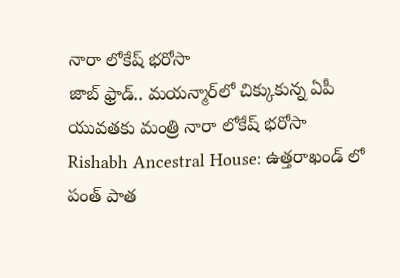నారా లోకేష్ భరోసా
జాబ్ ఫ్రాడ్.. మయన్మార్‌లో చిక్కుకున్న ఏపీ యువతకు మంత్రి నారా లోకేష్ భరోసా
Rishabh Ancestral House: ఉత్తరాఖండ్ లో  పంత్ పాత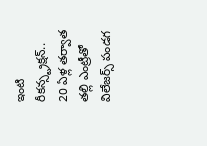ఇంటి రీకన్స్ట్రక్షన్.. 20 ఏళ్ల తర్వాత తల్లి ఎంట్రీతో విలేజర్స్ పండగ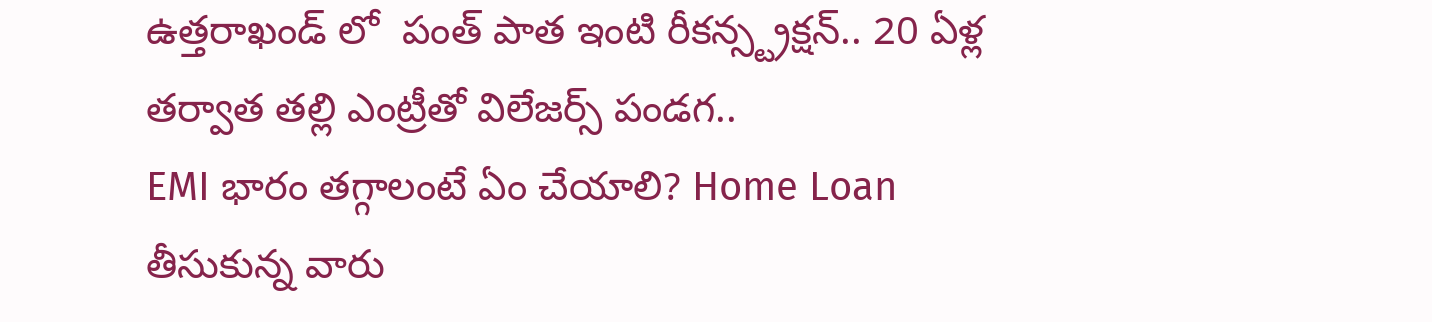ఉత్తరాఖండ్ లో  పంత్ పాత ఇంటి రీకన్స్ట్రక్షన్.. 20 ఏళ్ల తర్వాత తల్లి ఎంట్రీతో విలేజర్స్ పండగ..
EMI భారం తగ్గాలంటే ఏం చేయాలి? Home Loan తీసుకున్న వారు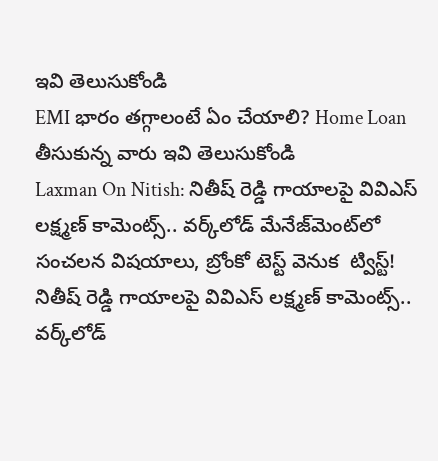ఇవి తెలుసుకోండి
EMI భారం తగ్గాలంటే ఏం చేయాలి? Home Loan తీసుకున్న వారు ఇవి తెలుసుకోండి
Laxman On Nitish: నితీష్ రెడ్డి గాయాలపై వివిఎస్ లక్ష్మణ్ కామెంట్స్.. వర్క్‌లోడ్ మేనేజ్‌మెంట్‌లో సంచలన విషయాలు, బ్రోంకో టెస్ట్‌ వెనుక  ట్విస్ట్!
నితీష్ రెడ్డి గాయాలపై వివిఎస్ లక్ష్మణ్ కామెంట్స్.. వర్క్‌లోడ్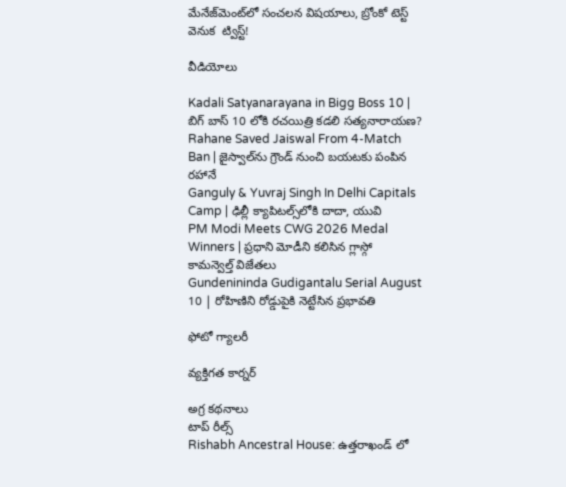మేనేజ్‌మెంట్‌లో సంచలన విషయాలు, బ్రోంకో టెస్ట్‌ వెనుక  ట్విస్ట్!

వీడియోలు

Kadali Satyanarayana in Bigg Boss 10 | బిగ్ బాస్ 10 లోకి రచయిత్రి కడలి సత్యనారాయణ?
Rahane Saved Jaiswal From 4-Match Ban | జైస్వాల్‌ను గ్రౌండ్ నుంచి బయటకు పంపిన రహానే
Ganguly & Yuvraj Singh In Delhi Capitals Camp | ఢిల్లీ క్యాపిటల్స్‌లోకి దాదా, యువి
PM Modi Meets CWG 2026 Medal Winners | ప్రధాని మోడీని కలిసిన గ్లాస్గో కామన్వెల్త్ విజేతలు
Gundenininda Gudigantalu Serial August 10 | రోహిణిని రోడ్డుపైకి నెట్టేసిన ప్రభావతి

ఫోటో గ్యాలరీ

వ్యక్తిగత కార్నర్

అగ్ర కథనాలు
టాప్ రీల్స్
Rishabh Ancestral House: ఉత్తరాఖండ్ లో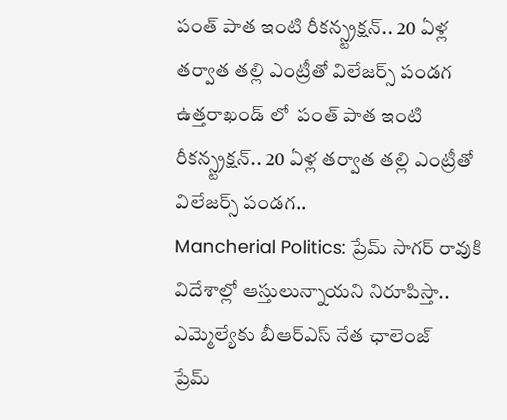పంత్ పాత ఇంటి రీకన్స్ట్రక్షన్.. 20 ఏళ్ల తర్వాత తల్లి ఎంట్రీతో విలేజర్స్ పండగ
ఉత్తరాఖండ్ లో  పంత్ పాత ఇంటి రీకన్స్ట్రక్షన్.. 20 ఏళ్ల తర్వాత తల్లి ఎంట్రీతో విలేజర్స్ పండగ..
Mancherial Politics: ప్రేమ్ సాగర్ రావుకి విదేశాల్లో ఆస్తులున్నాయని నిరూపిస్తా.. ఎమ్మెల్యే‌కు బీఆర్ఎస్ నేత ఛాలెంజ్
ప్రేమ్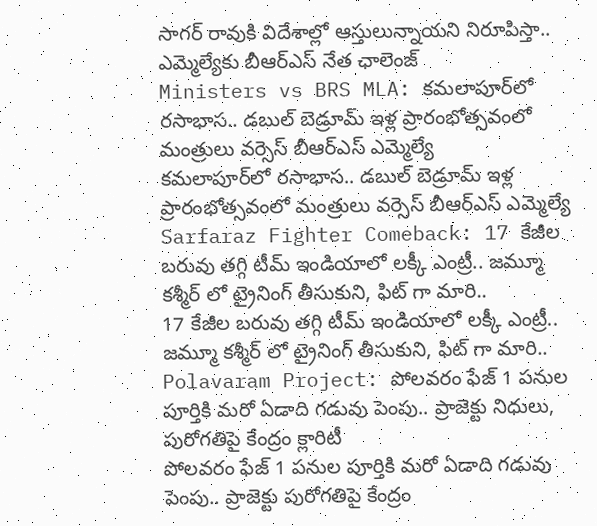సాగర్ రావుకి విదేశాల్లో ఆస్తులున్నాయని నిరూపిస్తా.. ఎమ్మెల్యే‌కు బీఆర్ఎస్ నేత ఛాలెంజ్
Ministers vs BRS MLA: కమలాపూర్‌లో రసాభాస.. డబుల్ బెడ్రూమ్ ఇళ్ల ప్రారంభోత్సవంలో మంత్రులు వర్సెస్ బీఆర్ఎస్ ఎమ్మెల్యే
కమలాపూర్‌లో రసాభాస.. డబుల్ బెడ్రూమ్ ఇళ్ల ప్రారంభోత్సవంలో మంత్రులు వర్సెస్ బీఆర్ఎస్ ఎమ్మెల్యే
Sarfaraz Fighter Comeback: 17 కేజీల బరువు తగ్గి టీమ్ ఇండియాలో లక్కీ ఎంట్రీ.. జమ్మూ కశ్మీర్ లో ట్రైనింగ్ తీసుకుని, ఫిట్ గా మారి..
17 కేజీల బరువు తగ్గి టీమ్ ఇండియాలో లక్కీ ఎంట్రీ.. జమ్మూ కశ్మీర్ లో ట్రైనింగ్ తీసుకుని, ఫిట్ గా మారి..
Polavaram Project: పోలవరం ఫేజ్ 1 పనుల పూర్తికి మరో ఏడాది గడువు పెంపు.. ప్రాజెక్టు నిధులు, పురోగతిపై కేంద్రం క్లారిటీ
పోలవరం ఫేజ్ 1 పనుల పూర్తికి మరో ఏడాది గడువు పెంపు.. ప్రాజెక్టు పురోగతిపై కేంద్రం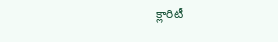క్లారిటీ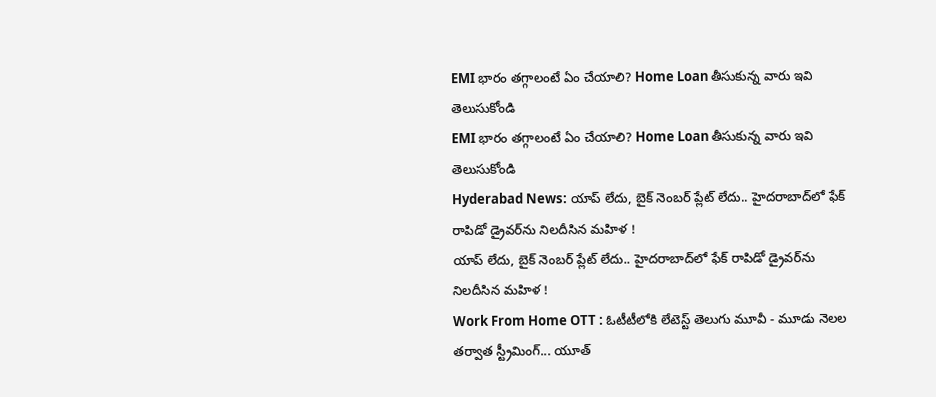EMI భారం తగ్గాలంటే ఏం చేయాలి? Home Loan తీసుకున్న వారు ఇవి తెలుసుకోండి
EMI భారం తగ్గాలంటే ఏం చేయాలి? Home Loan తీసుకున్న వారు ఇవి తెలుసుకోండి
Hyderabad News: యాప్ లేదు, బైక్‌ నెంబర్ ప్లేట్ లేదు.. హైదరాబాద్‌లో ఫేక్ రాపిడో డ్రైవర్‌ను నిలదీసిన మహిళ !
యాప్ లేదు, బైక్‌ నెంబర్ ప్లేట్ లేదు.. హైదరాబాద్‌లో ఫేక్ రాపిడో డ్రైవర్‌ను నిలదీసిన మహిళ !
Work From Home OTT : ఓటీటీలోకి లేటెస్ట్ తెలుగు మూవీ - మూడు నెలల తర్వాత స్ట్రీమింగ్... యూత్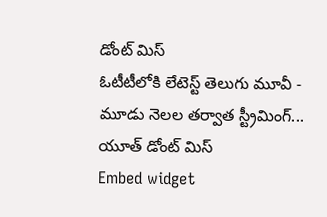డోంట్ మిస్
ఓటీటీలోకి లేటెస్ట్ తెలుగు మూవీ - మూడు నెలల తర్వాత స్ట్రీమింగ్... యూత్ డోంట్ మిస్
Embed widget